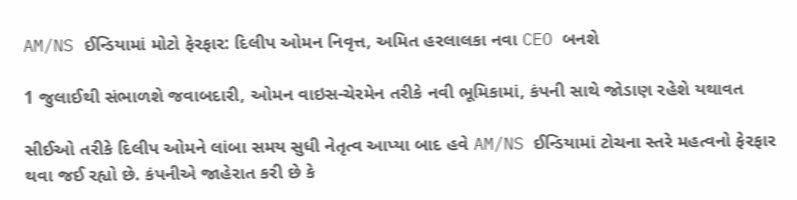AM/NS ઈન્ડિયામાં મોટો ફેરફાર: દિલીપ ઓમન નિવૃત્ત, અમિત હરલાલકા નવા CEO બનશે

1 જુલાઈથી સંભાળશે જવાબદારી, ઓમન વાઇસ-ચેરમેન તરીકે નવી ભૂમિકામાં, કંપની સાથે જોડાણ રહેશે યથાવત

સીઈઓ તરીકે દિલીપ ઓમને લાંબા સમય સુધી નેતૃત્વ આપ્યા બાદ હવે AM/NS ઈન્ડિયામાં ટોચના સ્તરે મહત્વનો ફેરફાર થવા જઈ રહ્યો છે. કંપનીએ જાહેરાત કરી છે કે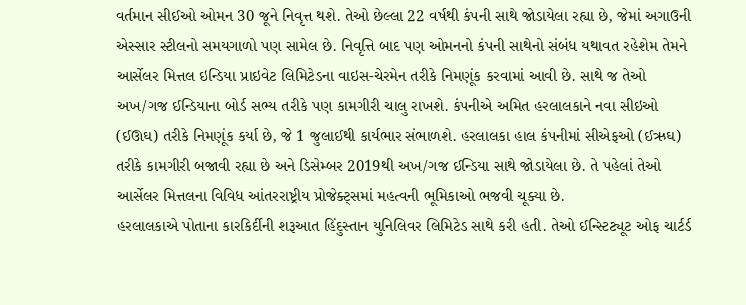વર્તમાન સીઈઓ ઓમન 30 જૂને નિવૃત્ત થશે. તેઓ છેલ્લા 22 વર્ષથી કંપની સાથે જોડાયેલા રહ્યા છે, જેમાં અગાઉની એસ્સાર સ્ટીલનો સમયગાળો પણ સામેલ છે. નિવૃત્તિ બાદ પણ ઓમનનો કંપની સાથેનો સંબંધ યથાવત રહેશેમ તેમને આર્સેલર મિત્તલ ઇન્ડિયા પ્રાઇવેટ લિમિટેડના વાઇસ-ચેરમેન તરીકે નિમણૂંક કરવામાં આવી છે. સાથે જ તેઓ અખ/ગજ ઈન્ડિયાના બોર્ડ સભ્ય તરીકે પણ કામગીરી ચાલુ રાખશે. કંપનીએ અમિત હરલાલકાને નવા સીઇઓ (ઈઊઘ) તરીકે નિમણૂંક કર્યા છે, જે 1 જુલાઈથી કાર્યભાર સંભાળશે. હરલાલકા હાલ કંપનીમાં સીએફઓ (ઈઋઘ) તરીકે કામગીરી બજાવી રહ્યા છે અને ડિસેમ્બર 2019થી અખ/ગજ ઈન્ડિયા સાથે જોડાયેલા છે. તે પહેલાં તેઓ આર્સેલર મિત્તલના વિવિધ આંતરરાષ્ટ્રીય પ્રોજેક્ટ્સમાં મહત્વની ભૂમિકાઓ ભજવી ચૂક્યા છે.
હરલાલકાએ પોતાના કારકિર્દીની શરૂઆત હિંદુસ્તાન યુનિલિવર લિમિટેડ સાથે કરી હતી. તેઓ ઈન્સ્ટિટ્યૂટ ઓફ ચાર્ટર્ડ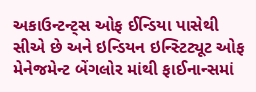અકાઉન્ટન્ટ્સ ઓફ ઈન્ડિયા પાસેથી સીએ છે અને ઇન્ડિયન ઇન્સ્ટિટ્યૂટ ઓફ મેનેજમેન્ટ બેંગલોર માંથી ફાઈનાન્સમાં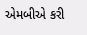એમબીએ કરી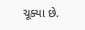ચૂક્યા છે.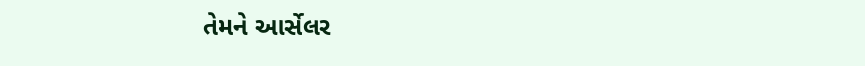તેમને આર્સેલર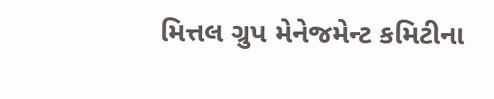મિત્તલ ગ્રુપ મેનેજમેન્ટ કમિટીના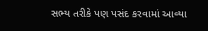સભ્ય તરીકે પણ પસંદ કરવામાં આવ્યા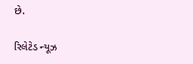છે.

રિલેટેડ ન્યૂઝ